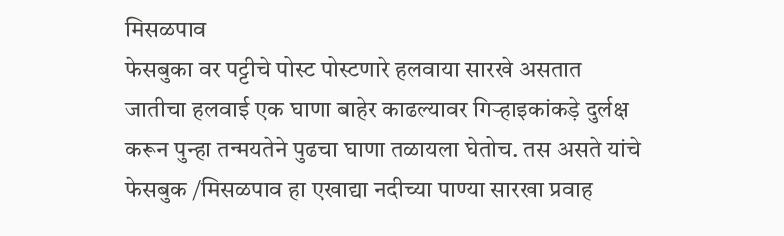मिसळपाव
फेसबुका वर पट्टीचे पोस्ट पोस्टणारे हलवाया सारखे असतात
जातीचा हलवाई एक घाणा बाहेर काढल्यावर गिऱ्हाइकांकड़े दुर्लक्ष करून पुन्हा तन्मयतेने पुढचा घाणा तळायला घेतोच. तस असते यांचे
फेसबुक /मिसळपाव हा एखाद्या नदीच्या पाण्या सारखा प्रवाह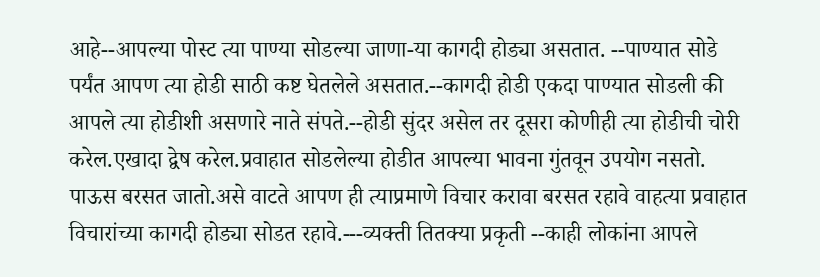आहे--आपल्या पोस्ट त्या पाण्या सोडल्या जाणा-या कागदी होड्या असतात. --पाण्यात सोडे पर्यंत आपण त्या होडी साठी कष्ट घेतलेले असतात.--कागदी होडी एकदा पाण्यात सोडली की आपले त्या होडीशी असणारे नाते संपते.--होडी सुंदर असेल तर दूसरा कोणीही त्या होडीची चोरी करेल.एखादा द्वेष करेल.प्रवाहात सोडलेल्या होडीत आपल्या भावना गुंतवून उपयोग नसतो.
पाऊस बरसत जातो.असे वाटते आपण ही त्याप्रमाणे विचार करावा बरसत रहावे वाहत्या प्रवाहात विचारांच्या कागदी होड्या सोडत रहावे.---व्यक्ती तितक्या प्रकृती --काही लोकांना आपले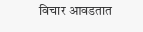विचार आवडतात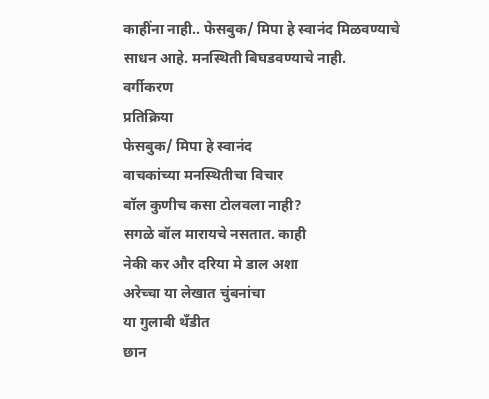काहींना नाही.. फेसबुक/ मिपा हे स्वानंद मिळवण्याचे साधन आहे. मनस्थिती बिघडवण्याचे नाही.
वर्गीकरण
प्रतिक्रिया
फेसबुक/ मिपा हे स्वानंद
वाचकांच्या मनस्थितीचा विचार
बॉल कुणीच कसा टोलवला नाही?
सगळे बॉल मारायचे नसतात. काही
नेकी कर और दरिया मे डाल अशा
अरेच्चा या लेखात चुंबनांचा
या गुलाबी थँडीत
छान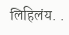लिहिलंय. .